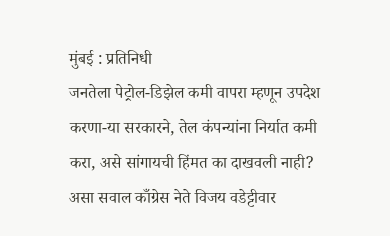मुंबई : प्रतिनिधी
जनतेला पेट्रोल-डिझेल कमी वापरा म्हणून उपदेश करणा-या सरकारने, तेल कंपन्यांना निर्यात कमी करा, असे सांगायची हिंमत का दाखवली नाही? असा सवाल काँग्रेस नेते विजय वडेट्टीवार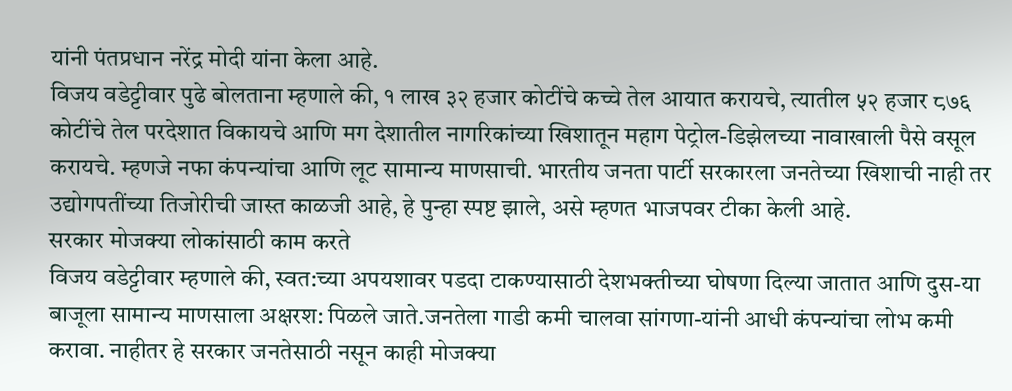यांनी पंतप्रधान नरेंद्र मोदी यांना केला आहे.
विजय वडेट्टीवार पुढे बोलताना म्हणाले की, १ लाख ३२ हजार कोटींचे कच्चे तेल आयात करायचे, त्यातील ५२ हजार ८७६ कोटींचे तेल परदेशात विकायचे आणि मग देशातील नागरिकांच्या खिशातून महाग पेट्रोल-डिझेलच्या नावाखाली पैसे वसूल करायचे. म्हणजे नफा कंपन्यांचा आणि लूट सामान्य माणसाची. भारतीय जनता पार्टी सरकारला जनतेच्या खिशाची नाही तर उद्योगपतींच्या तिजोरीची जास्त काळजी आहे, हे पुन्हा स्पष्ट झाले, असे म्हणत भाजपवर टीका केली आहे.
सरकार मोजक्या लोकांसाठी काम करते
विजय वडेट्टीवार म्हणाले की, स्वत:च्या अपयशावर पडदा टाकण्यासाठी देशभक्तीच्या घोषणा दिल्या जातात आणि दुस-या बाजूला सामान्य माणसाला अक्षरश: पिळले जाते.जनतेला गाडी कमी चालवा सांगणा-यांनी आधी कंपन्यांचा लोभ कमी करावा. नाहीतर हे सरकार जनतेसाठी नसून काही मोजक्या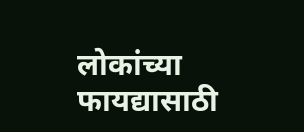लोकांच्या फायद्यासाठी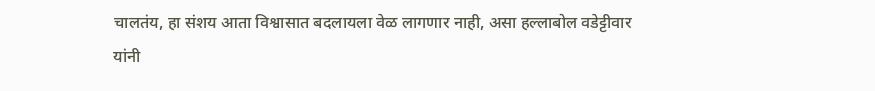चालतंय, हा संशय आता विश्वासात बदलायला वेळ लागणार नाही, असा हल्लाबोल वडेट्टीवार यांनी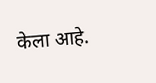केला आहे.